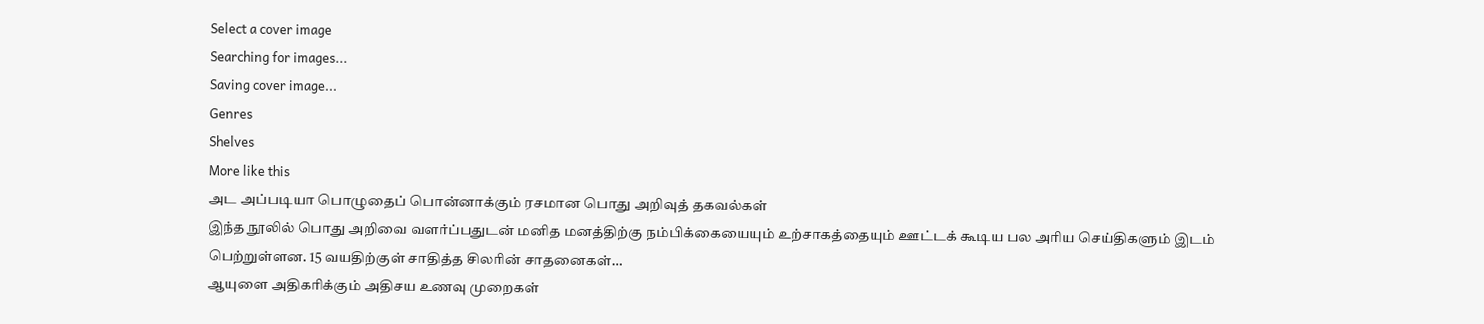Select a cover image
Searching for images...
Saving cover image...
Genres
Shelves
More like this
அட அப்படியா பொழுதைப் பொன்னாக்கும் ரசமான பொது அறிவுத் தகவல்கள்
இந்த நூலில் பொது அறிவை வளர்ப்பதுடன் மனித மனத்திற்கு நம்பிக்கையையும் உற்சாகத்தையும் ஊட்டக் கூடிய பல அரிய செய்திகளும் இடம் பெற்றுள்ளன. 15 வயதிற்குள் சாதித்த சிலரின் சாதனைகள்…
ஆயுளை அதிகரிக்கும் அதிசய உணவு முறைகள்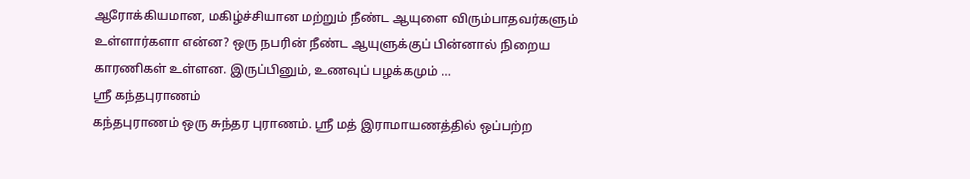ஆரோக்கியமான, மகிழ்ச்சியான மற்றும் நீண்ட ஆயுளை விரும்பாதவர்களும் உள்ளார்களா என்ன? ஒரு நபரின் நீண்ட ஆயுளுக்குப் பின்னால் நிறைய காரணிகள் உள்ளன. இருப்பினும், உணவுப் பழக்கமும் …
ஸ்ரீ கந்தபுராணம்
கந்தபுராணம் ஒரு சுந்தர புராணம். ஸ்ரீ மத் இராமாயணத்தில் ஒப்பற்ற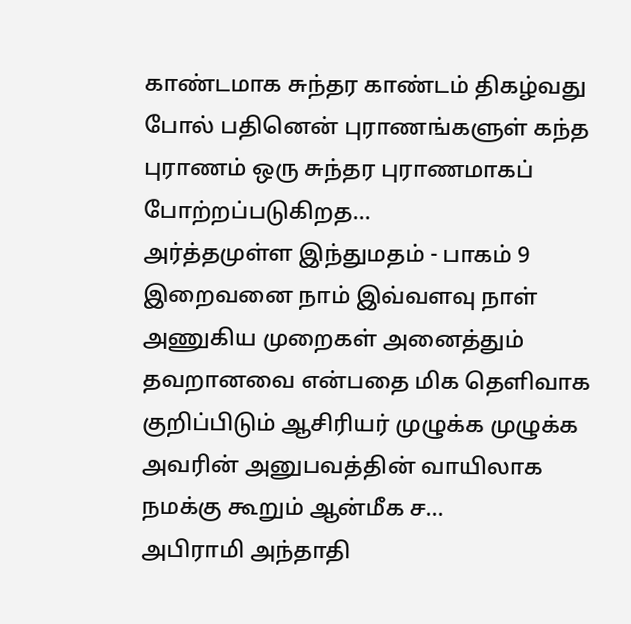காண்டமாக சுந்தர காண்டம் திகழ்வது போல் பதினென் புராணங்களுள் கந்த புராணம் ஒரு சுந்தர புராணமாகப் போற்றப்படுகிறத…
அர்த்தமுள்ள இந்துமதம் - பாகம் 9
இறைவனை நாம் இவ்வளவு நாள் அணுகிய முறைகள் அனைத்தும் தவறானவை என்பதை மிக தெளிவாக குறிப்பிடும் ஆசிரியர் முழுக்க முழுக்க அவரின் அனுபவத்தின் வாயிலாக நமக்கு கூறும் ஆன்மீக ச…
அபிராமி அந்தாதி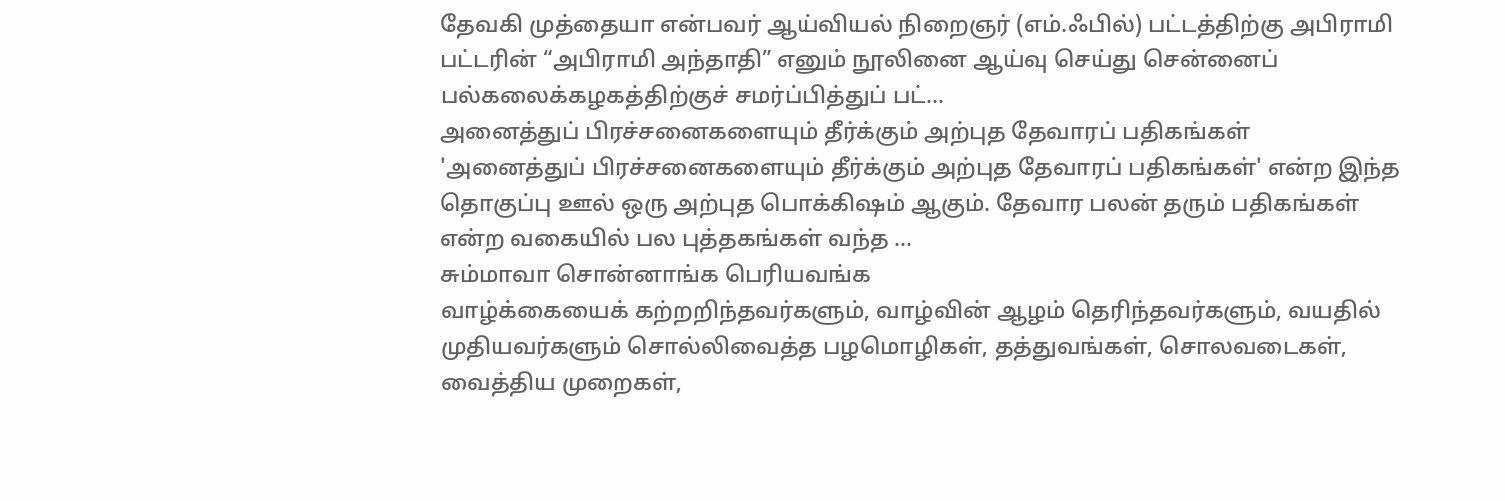தேவகி முத்தையா என்பவர் ஆய்வியல் நிறைஞர் (எம்.ஃபில்) பட்டத்திற்கு அபிராமி பட்டரின் “அபிராமி அந்தாதி” எனும் நூலினை ஆய்வு செய்து சென்னைப் பல்கலைக்கழகத்திற்குச் சமர்ப்பித்துப் பட்…
அனைத்துப் பிரச்சனைகளையும் தீர்க்கும் அற்புத தேவாரப் பதிகங்கள்
'அனைத்துப் பிரச்சனைகளையும் தீர்க்கும் அற்புத தேவாரப் பதிகங்கள்' என்ற இந்த தொகுப்பு ஊல் ஒரு அற்புத பொக்கிஷம் ஆகும். தேவார பலன் தரும் பதிகங்கள் என்ற வகையில் பல புத்தகங்கள் வந்த …
சும்மாவா சொன்னாங்க பெரியவங்க
வாழ்க்கையைக் கற்றறிந்தவர்களும், வாழ்வின் ஆழம் தெரிந்தவர்களும், வயதில் முதியவர்களும் சொல்லிவைத்த பழமொழிகள், தத்துவங்கள், சொலவடைகள், வைத்திய முறைகள்,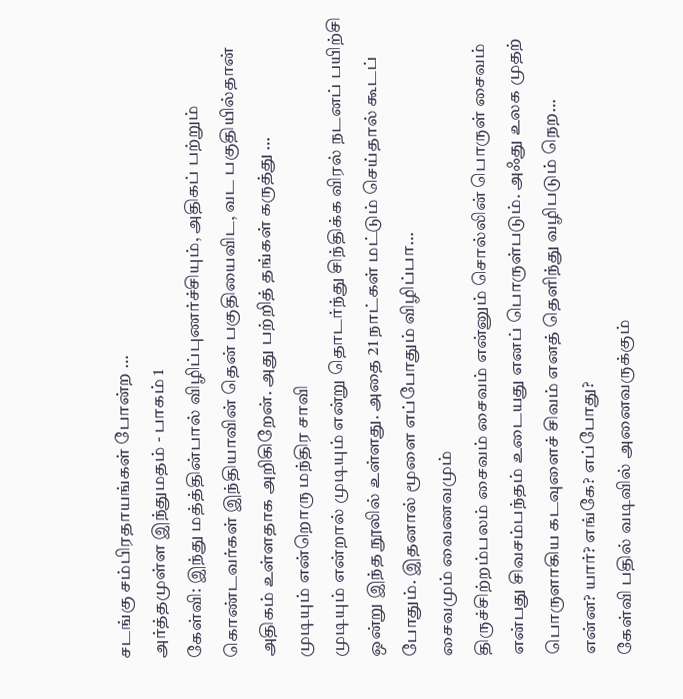சடங்கு சம்பிரதாயங்கள் போன்ற …
அர்த்தமுள்ள இந்துமதம் - பாகம் 1
கேள்வி: இந்து மத்த்தின்பால் விழிப்புணர்ச்சியும், அதிகப் பற்றும் கொண்டவர்கள் இந்தியாவின் தென் பகுதியைவிட, வட பகுதியில்தான் அதிகம் உள்ளதாக அறிகிறேன். அது பற்றித் தங்கள் கருத்து …
முடியும் என்றொரு மந்திர சாவி
முடியும் என்றால் முடியும் என்று தொடர்ந்து சிந்திக்க விரல் நடனப் பயிற்சி ஒன்று இந்த நூலில் உள்ளது. அதை 21 நாட்கள் மட்டும் செய்தால் கூடப் போதும். இதனால் மூளை எப்போதும் விழிப்பா…
சைவமும் வைணவமும்
திருச்சிற்றம்பலம் சைவம் சைவம் என்னும் சொல்லின் பொருள் சைவம் என்பது சிவசம்பந்தம் உடையது எனப் பொருள்படும். அஃது உலக முதற் பொருளாகிய கடவுளைச் சிவம் எனத் தெளிந்து வழிபடும் நெற…
என்ன? யார்? எங்கே? எப்போது?
கேள்வி பதில் வடிவில் அனைவருக்கும்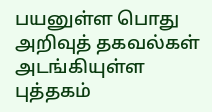பயனுள்ள பொது அறிவுத் தகவல்கள் அடங்கியுள்ள புத்தகம்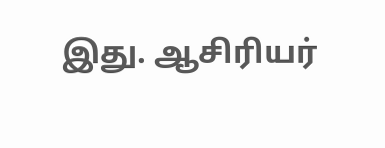இது. ஆசிரியர்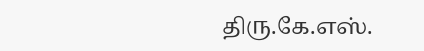திரு.கே.எஸ்.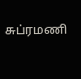சுப்ரமணி